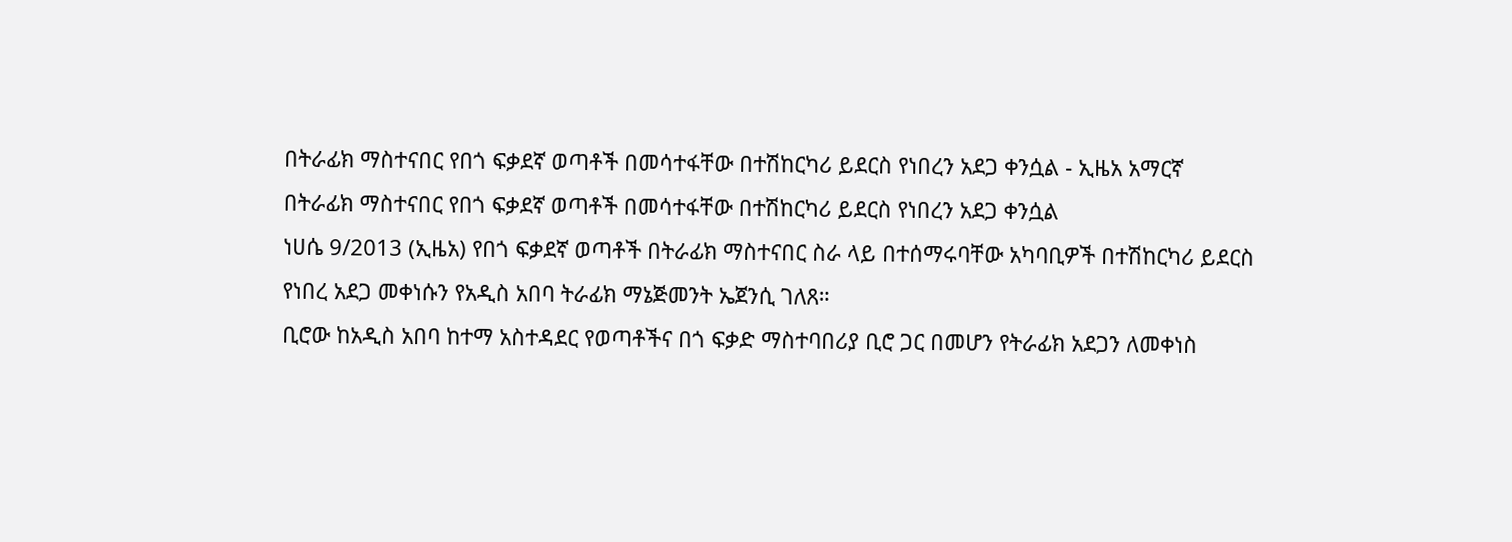በትራፊክ ማስተናበር የበጎ ፍቃደኛ ወጣቶች በመሳተፋቸው በተሽከርካሪ ይደርስ የነበረን አደጋ ቀንሷል - ኢዜአ አማርኛ
በትራፊክ ማስተናበር የበጎ ፍቃደኛ ወጣቶች በመሳተፋቸው በተሽከርካሪ ይደርስ የነበረን አደጋ ቀንሷል
ነሀሴ 9/2013 (ኢዜአ) የበጎ ፍቃደኛ ወጣቶች በትራፊክ ማስተናበር ስራ ላይ በተሰማሩባቸው አካባቢዎች በተሽከርካሪ ይደርስ የነበረ አደጋ መቀነሱን የአዲስ አበባ ትራፊክ ማኔጅመንት ኤጀንሲ ገለጸ።
ቢሮው ከአዲስ አበባ ከተማ አስተዳደር የወጣቶችና በጎ ፍቃድ ማስተባበሪያ ቢሮ ጋር በመሆን የትራፊክ አደጋን ለመቀነስ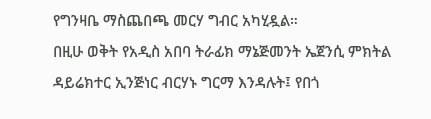የግንዛቤ ማስጨበጫ መርሃ ግብር አካሂዷል።
በዚሁ ወቅት የአዲስ አበባ ትራፊክ ማኔጅመንት ኤጀንሲ ምክትል ዳይሬክተር ኢንጅነር ብርሃኑ ግርማ እንዳሉት፤ የበጎ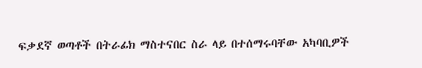ፍቃደኛ ወጣቶች በትራፊክ ማስተናበር ስራ ላይ በተሰማሩባቸው አካባቢዎች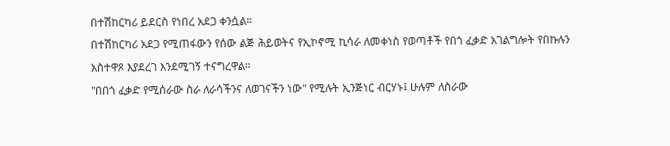በተሽከርካሪ ይደርስ የነበረ አደጋ ቀንሷል።
በተሽከርካሪ አደጋ የሚጠፋውን የሰው ልጅ ሕይወትና የኢኮኖሚ ኪሳራ ለመቀነስ የወጣቶች የበጎ ፈቃድ አገልግሎት የበኩሉን አስተዋጾ እያደረገ እንደሚገኝ ተናግረዋል።
''በበጎ ፈቃድ የሚሰራው ስራ ለራሳችንና ለወገናችን ነው'' የሚሉት ኢንጅነር ብርሃኑ፤ ሁሉም ለስራው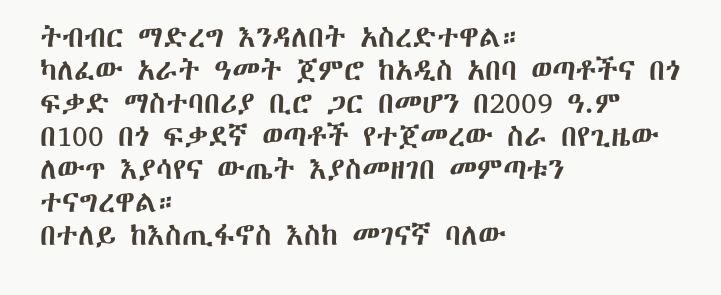ትብብር ማድረግ እንዳለበት አስረድተዋል።
ካለፈው አራት ዓመት ጀምሮ ከአዲስ አበባ ወጣቶችና በጎ ፍቃድ ማስተባበሪያ ቢሮ ጋር በመሆን በ2009 ዓ.ም በ100 በጎ ፍቃደኛ ወጣቶች የተጀመረው ስራ በየጊዜው ለውጥ እያሳየና ውጤት እያስመዘገበ መምጣቱን ተናግረዋል።
በተለይ ከእስጢፋኖስ እስከ መገናኛ ባለው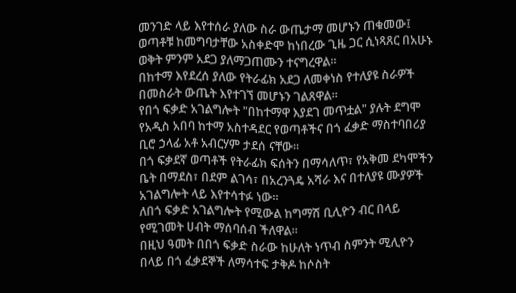መንገድ ላይ እየተሰራ ያለው ስራ ውጤታማ መሆኑን ጠቁመው፤ ወጣቶቹ ከመግባታቸው አስቀድሞ ከነበረው ጊዜ ጋር ሲነጻጸር በአሁኑ ወቅት ምንም አደጋ ያለማጋጠሙን ተናግረዋል።
በከተማ እየደረሰ ያለው የትራፊክ አደጋ ለመቀነስ የተለያዩ ስራዎች በመስራት ውጤት እየተገኘ መሆኑን ገልጸዋል።
የበጎ ፍቃድ አገልግሎት "በከተማዋ እያደገ መጥቷል" ያሉት ደግሞ የአዲስ አበባ ከተማ አስተዳደር የወጣቶችና በጎ ፈቃድ ማስተባበሪያ ቢሮ ኃላፊ አቶ አብርሃም ታደሰ ናቸው።
በጎ ፍቃደኛ ወጣቶች የትራፊክ ፍሰትን በማሳለጥ፣ የአቅመ ደካሞችን ቤት በማደስ፣ በደም ልገሳ፣ በአረንጓዴ አሻራ እና በተለያዩ ሙያዎች አገልግሎት ላይ እየተሳተፉ ነው።
ለበጎ ፍቃድ አገልግሎት የሚውል ከግማሽ ቢሊዮን ብር በላይ የሚገመት ሀብት ማሰባሰብ ችለዋል።
በዚህ ዓመት በበጎ ፍቃድ ስራው ከሁለት ነጥብ ስምንት ሚሊዮን በላይ በጎ ፈቃደኞች ለማሳተፍ ታቅዶ ከሶስት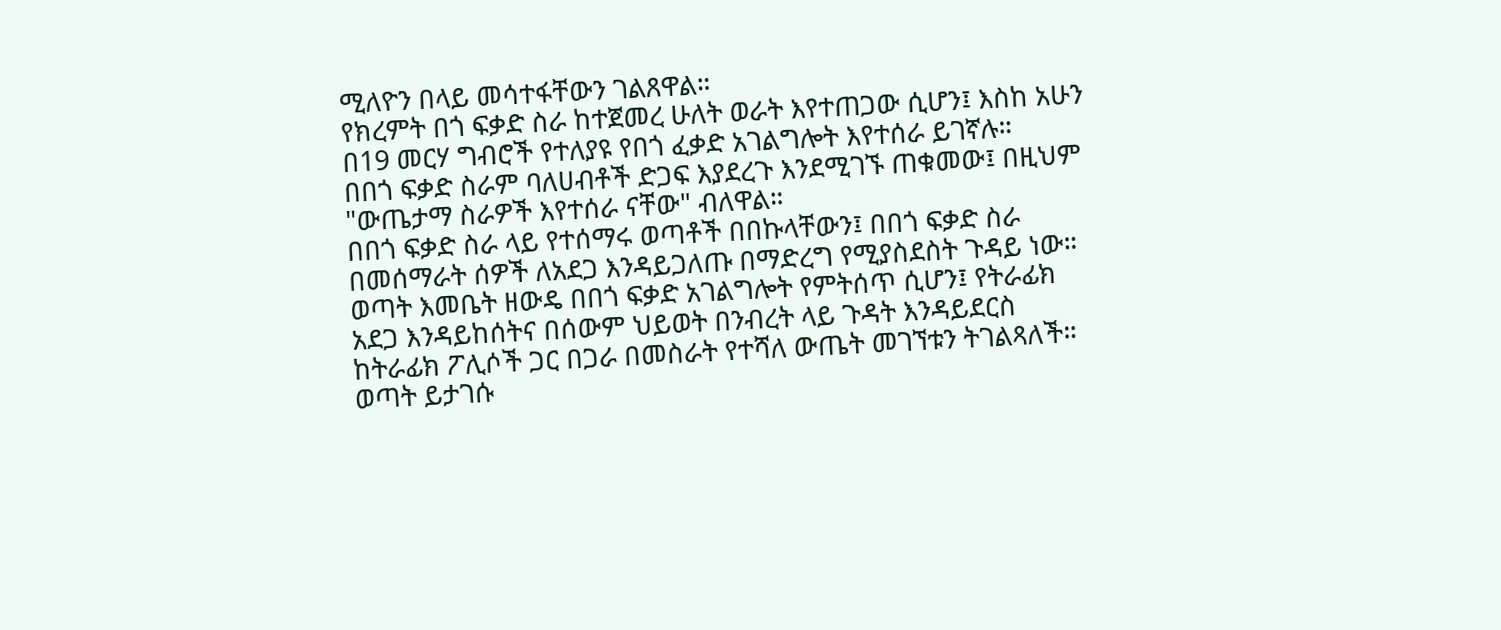ሚለዮን በላይ መሳተፋቸውን ገልጸዋል።
የክረምት በጎ ፍቃድ ስራ ከተጀመረ ሁለት ወራት እየተጠጋው ሲሆን፤ እስከ አሁን በ19 መርሃ ግብሮች የተለያዩ የበጎ ፈቃድ አገልግሎት እየተሰራ ይገኛሉ።
በበጎ ፍቃድ ስራም ባለሀብቶች ድጋፍ እያደረጉ እንደሚገኙ ጠቁመው፤ በዚህም "ውጤታማ ስራዎች እየተሰራ ናቸው" ብለዋል።
በበጎ ፍቃድ ስራ ላይ የተሰማሩ ወጣቶች በበኩላቸውን፤ በበጎ ፍቃድ ስራ በመሰማራት ሰዎች ለአደጋ እንዳይጋለጡ በማድረግ የሚያስደስት ጉዳይ ነው።
ወጣት እመቤት ዘውዴ በበጎ ፍቃድ አገልግሎት የምትሰጥ ሲሆን፤ የትራፊክ አደጋ እንዳይከሰትና በሰውም ህይወት በንብረት ላይ ጉዳት እንዳይደርስ ከትራፊክ ፖሊሶች ጋር በጋራ በመስራት የተሻለ ውጤት መገኘቱን ትገልጻለች።
ወጣት ይታገሱ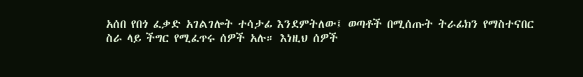አሰበ የበጎ ፈቃድ አገልገሎት ተሳታፊ እንደምትለው፤ ወጣቶች በሚሰጡት ትራፊክን የማስተናበር ስራ ላይ ችግር የሚፈጥሩ ሰዎች አሉ። እነዚህ ሰዎች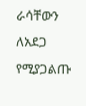ራሳቸውን ለአደጋ የሚያጋልጡ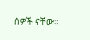ሰዎች ናቸው።